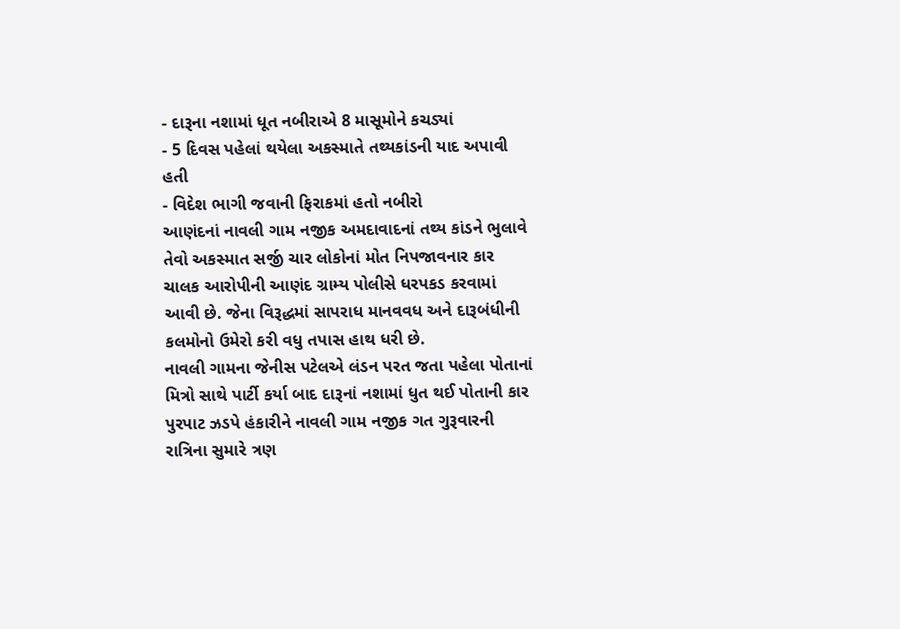- દારૂના નશામાં ધૂત નબીરાએ 8 માસૂમોને કચડ્યાં
- 5 દિવસ પહેલાં થયેલા અકસ્માતે તથ્યકાંડની યાદ અપાવી હતી
- વિદેશ ભાગી જવાની ફિરાકમાં હતો નબીરો
આણંદનાં નાવલી ગામ નજીક અમદાવાદનાં તથ્ય કાંડને ભુલાવે તેવો અકસ્માત સર્જી ચાર લોકોનાં મોત નિપજાવનાર કાર ચાલક આરોપીની આણંદ ગ્રામ્ય પોલીસે ધરપકડ કરવામાં આવી છે. જેના વિરૂદ્ધમાં સાપરાધ માનવવધ અને દારૂબંધીની કલમોનો ઉમેરો કરી વધુ તપાસ હાથ ધરી છે.
નાવલી ગામના જેનીસ પટેલએ લંડન પરત જતા પહેલા પોતાનાં મિત્રો સાથે પાર્ટી કર્યા બાદ દારૂનાં નશામાં ધુત થઈ પોતાની કાર પુરપાટ ઝડપે હંકારીને નાવલી ગામ નજીક ગત ગુરૂવારની રાત્રિના સુમારે ત્રણ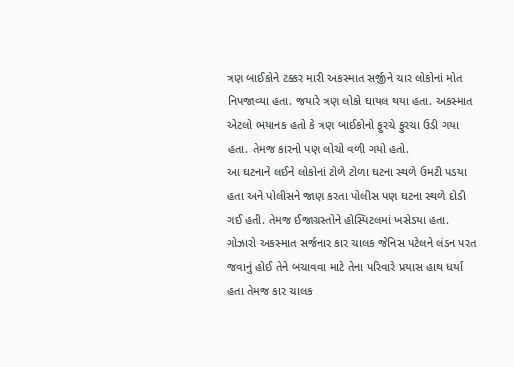ત્રણ બાઈકોને ટક્કર મારી અકસ્માત સર્જીને ચાર લોકોનાં મોત નિપજાવ્યા હતા. જયારે ત્રણ લોકો ઘાયલ થયા હતા. અકસ્માત એટલો ભયાનક હતો કે ત્રણ બાઈકોનો ફુરચે ફુરચા ઉડી ગયા હતા. તેમજ કારનો પણ લોચો વળી ગયો હતો.
આ ઘટનાને લઈને લોકોનાં ટોળે ટોળા ઘટના સ્થળે ઉમટી પડયા હતા અને પોલીસને જાણ કરતા પોલીસ પણ ઘટના સ્થળે દોડી ગઈ હતી. તેમજ ઈજાગ્રસ્તોને હોસ્પિટલમાં ખસેડયા હતા. ગોઝારો અકસ્માત સર્જનાર કાર ચાલક જેનિસ પટેલને લંડન પરત જવાનું હોઈ તેને બચાવવા માટે તેના પરિવારે પ્રયાસ હાથ ધર્યા હતા તેમજ કાર ચાલક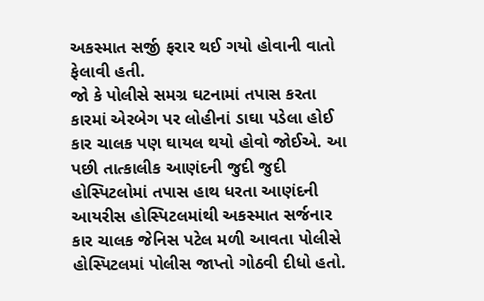અકસ્માત સર્જી ફરાર થઈ ગયો હોવાની વાતો ફેલાવી હતી.
જો કે પોલીસે સમગ્ર ઘટનામાં તપાસ કરતા કારમાં એરબેગ પર લોહીનાં ડાઘા પડેલા હોઈ કાર ચાલક પણ ઘાયલ થયો હોવો જોઈએ. આ પછી તાત્કાલીક આણંદની જુદી જુદી હોસ્પિટલોમાં તપાસ હાથ ધરતા આણંદની આયરીસ હોસ્પિટલમાંથી અકસ્માત સર્જનાર કાર ચાલક જેનિસ પટેલ મળી આવતા પોલીસે હોસ્પિટલમાં પોલીસ જાપ્તો ગોઠવી દીધો હતો.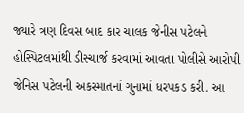જ્યારે ત્રણ દિવસ બાદ કાર ચાલક જેનીસ પટેલને હોસ્પિટલમાંથી ડીસ્ચાર્જ કરવામાં આવતા પોલીસે આરોપી જેનિસ પટેલની અકસ્માતનાં ગુનામાં ધરપકડ કરી. આ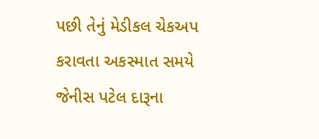પછી તેનું મેડીકલ ચેકઅપ કરાવતા અકસ્માત સમયે જેનીસ પટેલ દારૂના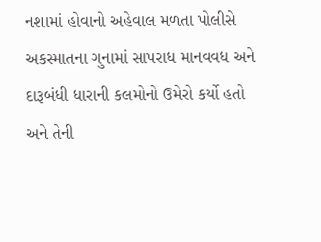નશામાં હોવાનો અહેવાલ મળતા પોલીસે અકસ્માતના ગુનામાં સાપરાધ માનવવધ અને દારૂબંધી ધારાની કલમોનો ઉમેરો કર્યો હતો અને તેની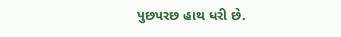પુછપરછ હાથ ધરી છે.